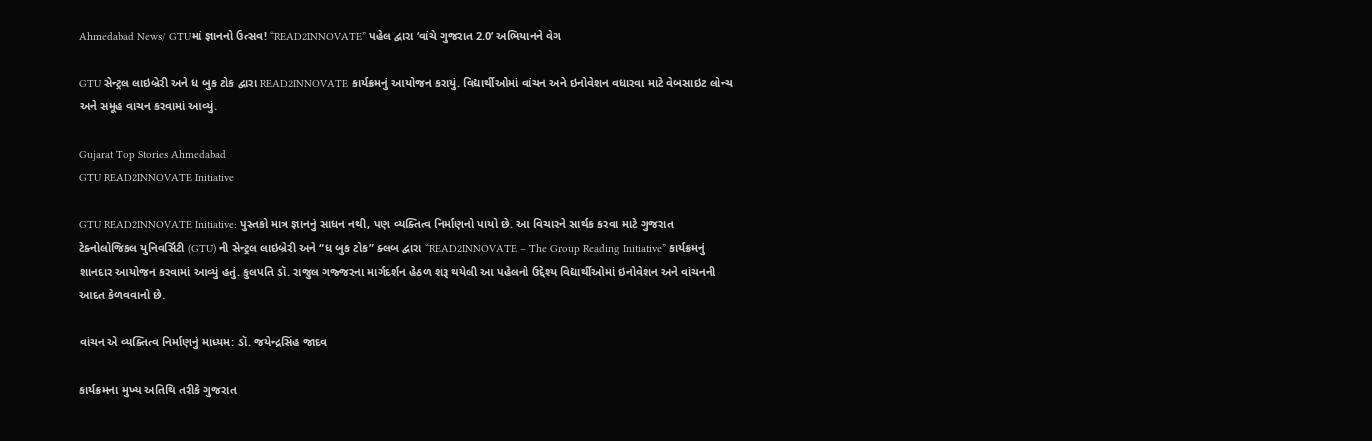Ahmedabad News/ GTUમાં જ્ઞાનનો ઉત્સવ! “READ2INNOVATE” પહેલ દ્વારા ‘વાંચે ગુજરાત 2.0’ અભિયાનને વેગ

GTU સેન્ટ્રલ લાઇબ્રેરી અને ધ બુક ટોક દ્વારા READ2INNOVATE કાર્યક્રમનું આયોજન કરાયું. વિદ્યાર્થીઓમાં વાંચન અને ઇનોવેશન વધારવા માટે વેબસાઇટ લોન્ચ અને સમૂહ વાચન કરવામાં આવ્યું.

Gujarat Top Stories Ahmedabad
GTU READ2INNOVATE Initiative

GTU READ2INNOVATE Initiative: પુસ્તકો માત્ર જ્ઞાનનું સાધન નથી, પણ વ્યક્તિત્વ નિર્માણનો પાયો છે. આ વિચારને સાર્થક કરવા માટે ગુજરાત ટેક્નોલોજિકલ યુનિવર્સિટી (GTU) ની સેન્ટ્રલ લાઇબ્રેરી અને “ધ બુક ટોક” ક્લબ દ્વારા “READ2INNOVATE – The Group Reading Initiative” કાર્યક્રમનું શાનદાર આયોજન કરવામાં આવ્યું હતું. કુલપતિ ડૉ. રાજુલ ગજ્જરના માર્ગદર્શન હેઠળ શરૂ થયેલી આ પહેલનો ઉદ્દેશ્ય વિદ્યાર્થીઓમાં ઇનોવેશન અને વાંચનની આદત કેળવવાનો છે.

વાંચન એ વ્યક્તિત્વ નિર્માણનું માધ્યમ: ડૉ. જયેન્દ્રસિંહ જાદવ

કાર્યક્રમના મુખ્ય અતિથિ તરીકે ગુજરાત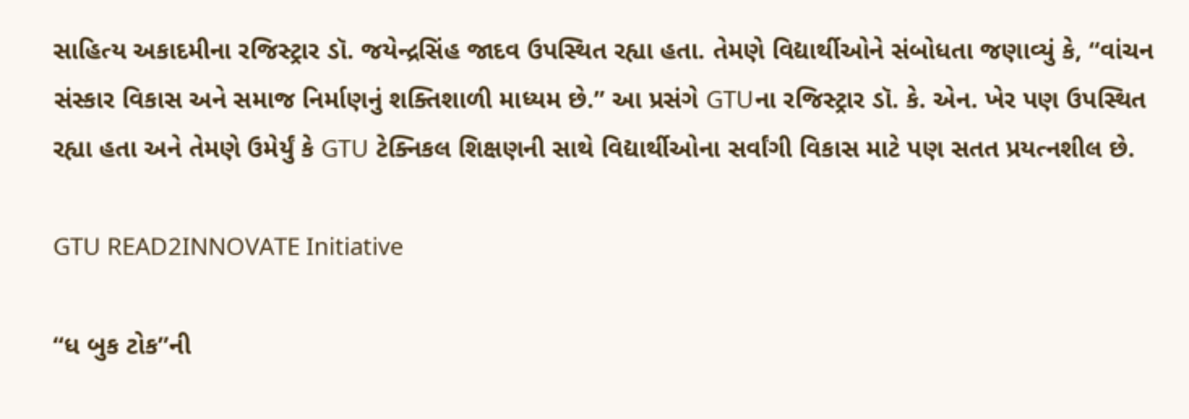સાહિત્ય અકાદમીના રજિસ્ટ્રાર ડૉ. જયેન્દ્રસિંહ જાદવ ઉપસ્થિત રહ્યા હતા. તેમણે વિદ્યાર્થીઓને સંબોધતા જણાવ્યું કે, “વાંચન સંસ્કાર વિકાસ અને સમાજ નિર્માણનું શક્તિશાળી માધ્યમ છે.” આ પ્રસંગે GTUના રજિસ્ટ્રાર ડૉ. કે. એન. ખેર પણ ઉપસ્થિત રહ્યા હતા અને તેમણે ઉમેર્યું કે GTU ટેક્નિકલ શિક્ષણની સાથે વિદ્યાર્થીઓના સર્વાંગી વિકાસ માટે પણ સતત પ્રયત્નશીલ છે.

GTU READ2INNOVATE Initiative

“ધ બુક ટોક”ની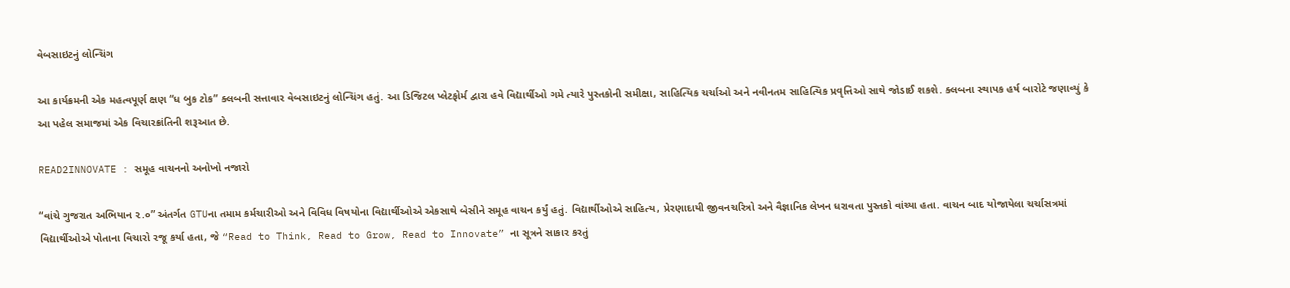વેબસાઇટનું લોન્ચિંગ

આ કાર્યક્રમની એક મહત્વપૂર્ણ ક્ષણ “ધ બુક ટોક” ક્લબની સત્તાવાર વેબસાઇટનું લોન્ચિંગ હતું. આ ડિજિટલ પ્લેટફોર્મ દ્વારા હવે વિદ્યાર્થીઓ ગમે ત્યારે પુસ્તકોની સમીક્ષા, સાહિત્યિક ચર્ચાઓ અને નવીનતમ સાહિત્યિક પ્રવૃત્તિઓ સાથે જોડાઈ શકશે. ક્લબના સ્થાપક હર્ષ બારોટે જણાવ્યું કે આ પહેલ સમાજમાં એક વિચારક્રાંતિની શરૂઆત છે.

READ2INNOVATE : સમૂહ વાચનનો અનોખો નજારો

“વાંચે ગુજરાત અભિયાન ૨.૦” અંતર્ગત GTUના તમામ કર્મચારીઓ અને વિવિધ વિષયોના વિદ્યાર્થીઓએ એકસાથે બેસીને સમૂહ વાચન કર્યું હતું. વિદ્યાર્થીઓએ સાહિત્ય, પ્રેરણાદાયી જીવનચરિત્રો અને વૈજ્ઞાનિક લેખન ધરાવતા પુસ્તકો વાંચ્યા હતા. વાચન બાદ યોજાયેલા ચર્ચાસત્રમાં વિદ્યાર્થીઓએ પોતાના વિચારો રજૂ કર્યા હતા, જે “Read to Think, Read to Grow, Read to Innovate” ના સૂત્રને સાકાર કરતું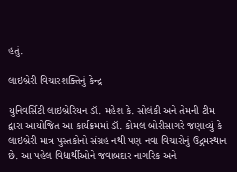હતું.

લાઇબ્રેરી વિચારશક્તિનું કેન્દ્ર

યુનિવર્સિટી લાઇબ્રેરિયન ડૉ. મહેશ કે. સોલંકી અને તેમની ટીમ દ્વારા આયોજિત આ કાર્યક્રમમાં ડૉ. કોમલ બોરીસાગરે જણાવ્યું કે લાઇબ્રેરી માત્ર પુસ્તકોનો સંગ્રહ નથી પણ નવા વિચારોનું ઉદ્ગમસ્થાન છે. આ પહેલ વિદ્યાર્થીઓને જવાબદાર નાગરિક અને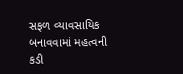સફળ વ્યાવસાયિક બનાવવામાં મહત્વની કડી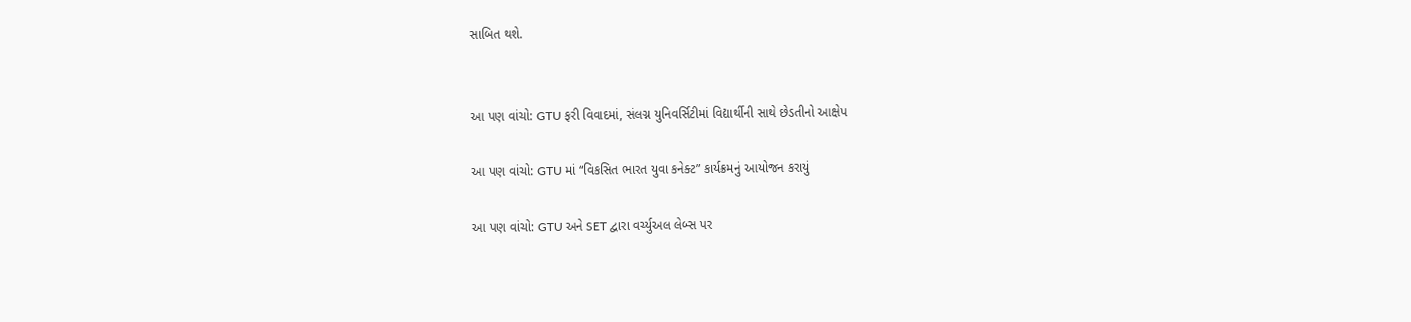સાબિત થશે.


આ પણ વાંચો: GTU ફરી વિવાદમાં, સંલગ્ન યુનિવર્સિટીમાં વિદ્યાર્થીની સાથે છેડતીનો આક્ષેપ

આ પણ વાંચો: GTU માં “વિકસિત ભારત યુવા કનેક્ટ” કાર્યક્રમનું આયોજન કરાયું

આ પણ વાંચો: GTU અને SET દ્વારા વર્ચ્યુઅલ લેબ્સ પર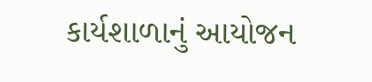કાર્યશાળાનું આયોજન